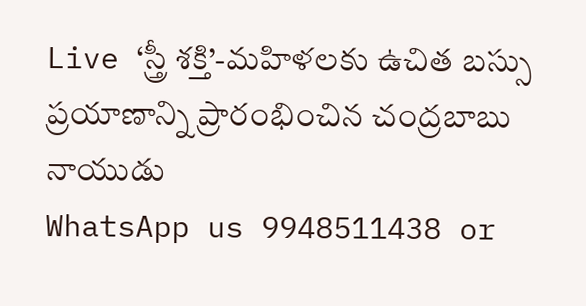Live ‘స్త్రీ శక్తి’-మహిళలకు ఉచిత బస్సు ప్రయాణాన్ని ప్రారంభించిన చంద్రబాబు నాయుడు
WhatsApp us 9948511438 or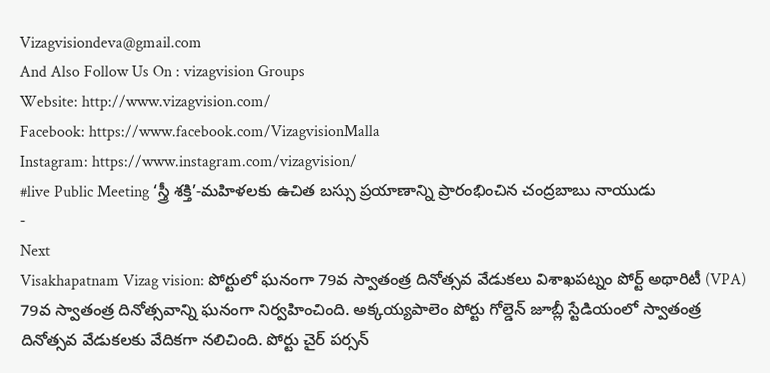Vizagvisiondeva@gmail.com
And Also Follow Us On : vizagvision Groups
Website: http://www.vizagvision.com/
Facebook: https://www.facebook.com/VizagvisionMalla
Instagram: https://www.instagram.com/vizagvision/
#live Public Meeting ‘స్త్రీ శక్తి’-మహిళలకు ఉచిత బస్సు ప్రయాణాన్ని ప్రారంభించిన చంద్రబాబు నాయుడు
-
Next
Visakhapatnam Vizag vision: పోర్టులో ఘనంగా 79వ స్వాతంత్ర దినోత్సవ వేడుకలు విశాఖపట్నం పోర్ట్ అథారిటీ (VPA) 79వ స్వాతంత్ర దినోత్సవాన్ని ఘనంగా నిర్వహించింది. అక్కయ్యపాలెం పోర్టు గోల్డెన్ జూబ్లీ స్టేడియంలో స్వాతంత్ర దినోత్సవ వేడుకలకు వేదికగా నలిచింది. పోర్టు చైర్ పర్సన్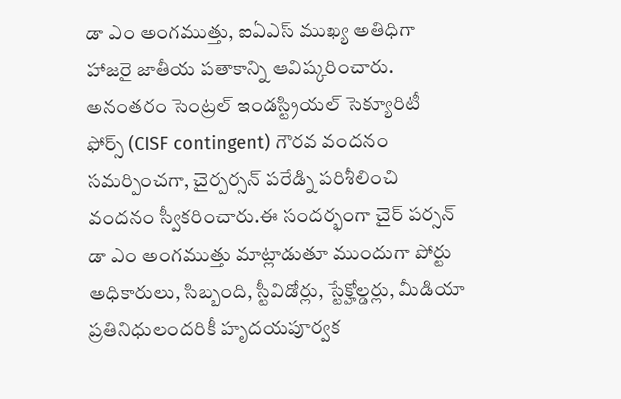డా ఎం అంగముత్తు, ఐఏఎస్ ముఖ్య అతిధిగా హాజరై జాతీయ పతాకాన్ని ఆవిష్కరించారు. అనంతరం సెంట్రల్ ఇండస్ట్రియల్ సెక్యూరిటీ ఫోర్స్ (CISF contingent) గౌరవ వందనం సమర్పించగా, చైర్పర్సన్ పరేడ్ని పరిశీలించి వందనం స్వీకరించారు.ఈ సందర్భంగా చైర్ పర్సన్ డా ఎం అంగముత్తు మాట్లాడుతూ ముందుగా పోర్టు అధికారులు, సిబ్బంది, స్టీవిడోర్లు, స్టేక్హోల్డర్లు, మీడియా ప్రతినిధులందరికీ హృదయపూర్వక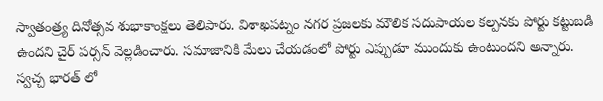స్వాతంత్ర్య దినోత్సవ శుభాకాంక్షలు తెలిపారు. విశాఖపట్నం నగర ప్రజలకు మౌలిక సదుపాయల కల్పనకు పోర్టు కట్టుబడి ఉందని చైర్ పర్సన్ వెల్లడించారు. సమాజానికి మేలు చేయడంలో పోర్టు ఎప్పుడూ ముందుకు ఉంటుందని అన్నారు. స్వచ్చ భారత్ లో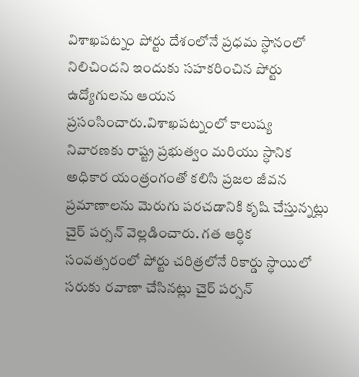విశాఖపట్నం పోర్టు దేశంలోనే ప్రధమ స్ధానంలో నిలిచిందని ఇందుకు సహకరించిన పోర్టు ఉద్యోగులను ఆయన ప్రసంసించారు.విశాఖపట్నంలో కాలుష్య నివారణకు రాష్ట్ర ప్రభుత్వం మరియు స్ధానిక అధికార యంత్రంగంతో కలిసి ప్రజల జీవన ప్రమాణాలను మెరుగు పరచడానికి కృషి చేస్తున్నట్లు చైర్ పర్సన్ వెల్లడించారు. గత ఆర్ధిక సంవత్సరంలో పోర్టు చరిత్రలోనే రికార్డు స్ధాయిలో సరుకు రవాణా చేసినట్లు చైర్ పర్సన్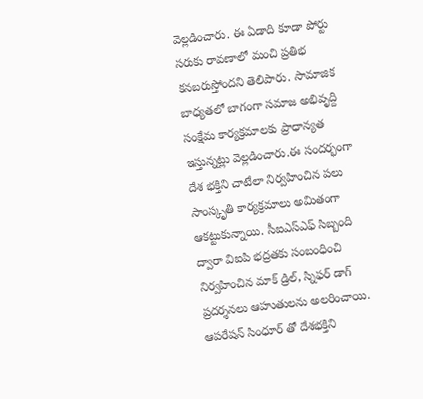వెల్లడించారు. ఈ ఏడాది కూడా పోర్టు సరుకు రావణాలో మంచి ప్రతిభ కనబరుస్తోందని తెలిపారు. సామాజిక బాధ్యతలో బాగంగా సమాజ అభివృద్ది సంక్షేమ కార్యక్రమాలకు ప్రాధాన్యత ఇస్తున్నట్లు వెల్లడించారు.ఈ సందర్భంగా దేశ భక్తిని చాటేలా నిర్వహించిన పలు సాంస్కృతి కార్యక్రమాలు అమితంగా ఆకట్టుకున్నాయి. సీఐఎస్ఎఫ్ సిబ్బంది ద్వారా విఐపి భద్రతకు సంబంధించి నిర్వహించిన మాక్ డ్రిల్, స్నిఫర్ డాగ్ ప్రదర్శనలు ఆహుతులను అలరించాయి. ఆపరేషన్ సింధూర్ తో దేశభక్తిని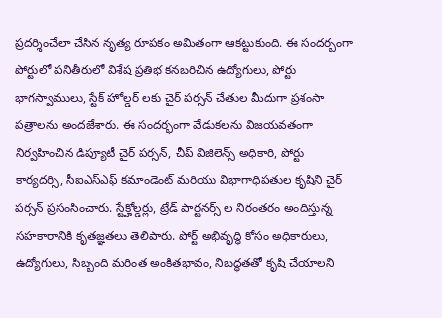ప్రదర్శించేలా చేసిన నృత్య రూపకం అమితంగా ఆకట్టుకుంది. ఈ సందర్బంగా పోర్టులో పనితీరులో విశేష ప్రతిభ కనబరిచిన ఉద్యోగులు, పోర్టు భాగస్వాములు, స్టేక్ హోల్డర్ లకు చైర్ పర్సన్ చేతుల మీదుగా ప్రశంసా పత్రాలను అందజేశారు. ఈ సందర్భంగా వేడుకలను విజయవతంగా నిర్వహించిన డిప్యూటీ చైర్ పర్సన్, చీప్ విజిలెన్స్ అధికారి, పోర్టు కార్యదర్సి, సీఐఎస్ఎఫ్ కమాండెంట్ మరియు విభాగాధిపతుల కృషిని చైర్ పర్సన్ ప్రసంసించారు. స్టేక్హోల్డర్లు, ట్రేడ్ పార్టనర్స్ ల నిరంతరం అందిస్తున్న సహకారానికి కృతజ్ఞతలు తెలిపారు. పోర్ట్ అభివృద్ధి కోసం అధికారులు, ఉద్యోగులు, సిబ్బంది మరింత అంకితభావం, నిబద్ధతతో కృషి చేయాలని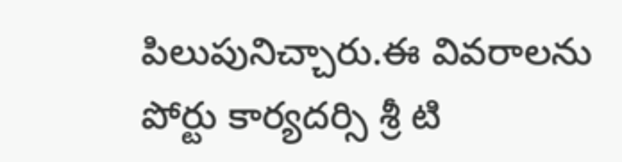పిలుపునిచ్చారు.ఈ వివరాలను పోర్టు కార్యదర్సి శ్రీ టి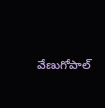వేణుగోపాల్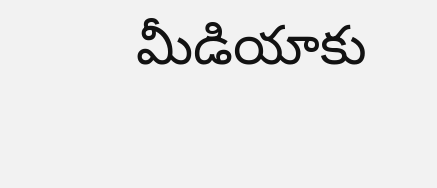మీడియాకు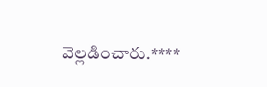వెల్లడించారు.****